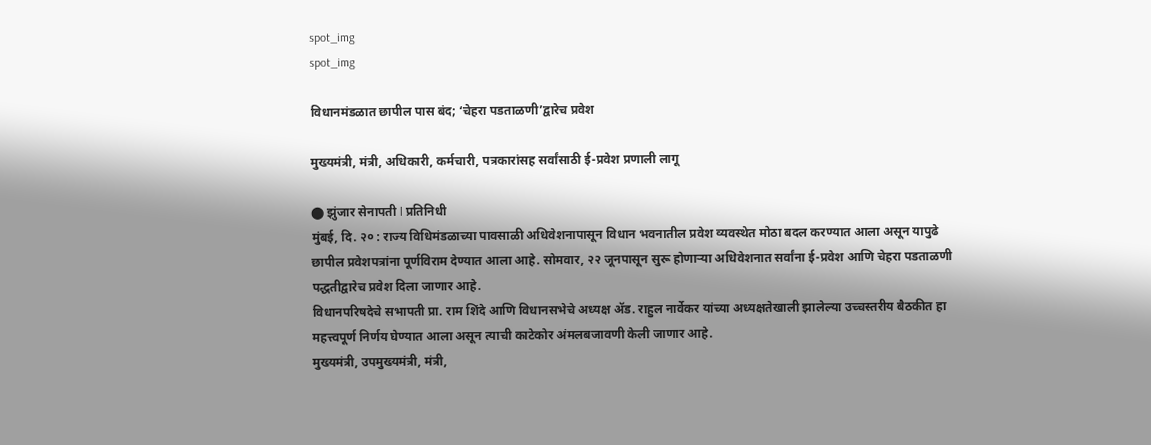spot_img
spot_img

विधानमंडळात छापील पास बंद; ‘चेहरा पडताळणी’द्वारेच प्रवेश

मुख्यमंत्री, मंत्री, अधिकारी, कर्मचारी, पत्रकारांसह सर्वांसाठी ई-प्रवेश प्रणाली लागू

⬤ झुंजार सेनापती l प्रतिनिधी
मुंबई, दि. २० : राज्य विधिमंडळाच्या पावसाळी अधिवेशनापासून विधान भवनातील प्रवेश व्यवस्थेत मोठा बदल करण्यात आला असून यापुढे छापील प्रवेशपत्रांना पूर्णविराम देण्यात आला आहे. सोमवार, २२ जूनपासून सुरू होणाऱ्या अधिवेशनात सर्वांना ई-प्रवेश आणि चेहरा पडताळणी पद्धतीद्वारेच प्रवेश दिला जाणार आहे.
विधानपरिषदेचे सभापती प्रा. राम शिंदे आणि विधानसभेचे अध्यक्ष ॲड. राहुल नार्वेकर यांच्या अध्यक्षतेखाली झालेल्या उच्चस्तरीय बैठकीत हा महत्त्वपूर्ण निर्णय घेण्यात आला असून त्याची काटेकोर अंमलबजावणी केली जाणार आहे.
मुख्यमंत्री, उपमुख्यमंत्री, मंत्री,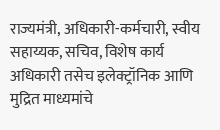राज्यमंत्री, अधिकारी-कर्मचारी, स्वीय सहाय्यक, सचिव, विशेष कार्य अधिकारी तसेच इलेक्ट्रॉनिक आणि मुद्रित माध्यमांचे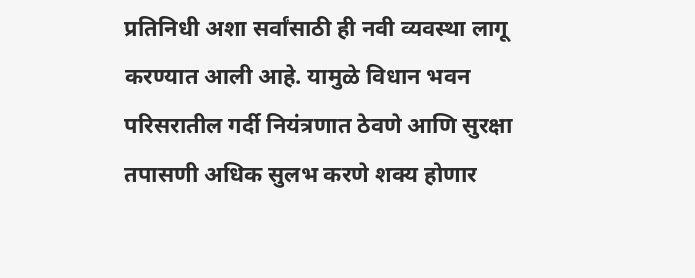प्रतिनिधी अशा सर्वांसाठी ही नवी व्यवस्था लागू करण्यात आली आहे. यामुळे विधान भवन परिसरातील गर्दी नियंत्रणात ठेवणे आणि सुरक्षा तपासणी अधिक सुलभ करणे शक्य होणार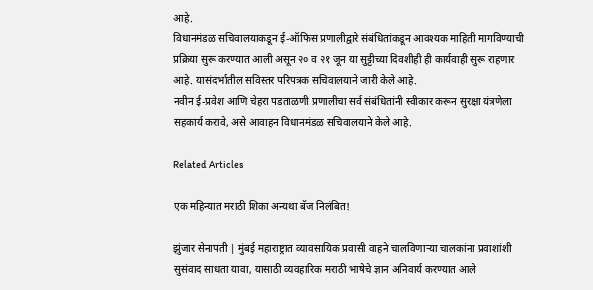आहे.
विधानमंडळ सचिवालयाकडून ई-ऑफिस प्रणालीद्वारे संबंधितांकडून आवश्यक माहिती मागविण्याची प्रक्रिया सुरू करण्यात आली असून २० व २१ जून या सुट्टीच्या दिवशीही ही कार्यवाही सुरू राहणार आहे. यासंदर्भातील सविस्तर परिपत्रक सचिवालयाने जारी केले आहे.
नवीन ई-प्रवेश आणि चेहरा पडताळणी प्रणालीचा सर्व संबंधितांनी स्वीकार करून सुरक्षा यंत्रणेला सहकार्य करावे, असे आवाहन विधानमंडळ सचिवालयाने केले आहे.

Related Articles

एक महिन्यात मराठी शिका अन्यथा बॅज निलंबित!

झुंजार सेनापती | मुंबई महाराष्ट्रात व्यावसायिक प्रवासी वाहने चालविणाऱ्या चालकांना प्रवाशांशी सुसंवाद साधता यावा, यासाठी व्यवहारिक मराठी भाषेचे ज्ञान अनिवार्य करण्यात आले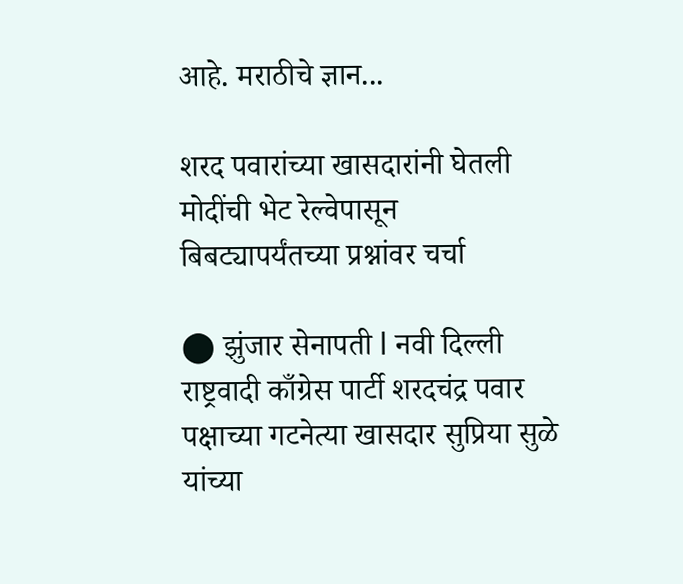आहे. मराठीचे ज्ञान...

शरद पवारांच्या खासदारांनी घेतली मोदींची भेट रेल्वेपासून बिबट्यापर्यंतच्या प्रश्नांवर चर्चा

⬤ झुंजार सेनापती l नवी दिल्ली  राष्ट्रवादी काँग्रेस पार्टी शरदचंद्र पवार पक्षाच्या गटनेत्या खासदार सुप्रिया सुळे यांच्या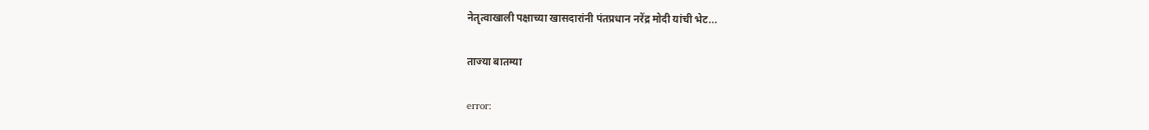नेतृत्वाखाली पक्षाच्या खासदारांनी पंतप्रधान नरेंद्र मोदी यांची भेट...

ताज्या बातम्या

error: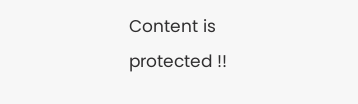Content is protected !!